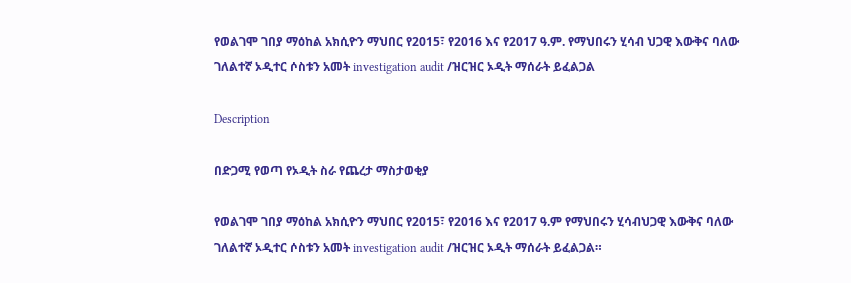የወልገሞ ገበያ ማዕከል አክሲዮን ማህበር የ2015፣ የ2016 እና የ2017 ዓ.ም. የማህበሩን ሂሳብ ህጋዊ እውቅና ባለው ገለልተኛ ኦዲተር ሶስቱን አመት investigation audit /ዝርዝር ኦዲት ማሰራት ይፈልጋል

Description

በድጋሚ የወጣ የኦዲት ስራ የጨረታ ማስታወቂያ

የወልገሞ ገበያ ማዕከል አክሲዮን ማህበር የ2015፣ የ2016 እና የ2017 ዓ.ም የማህበሩን ሂሳብህጋዊ እውቅና ባለው ገለልተኛ ኦዲተር ሶስቱን አመት investigation audit /ዝርዝር ኦዲት ማሰራት ይፈልጋል።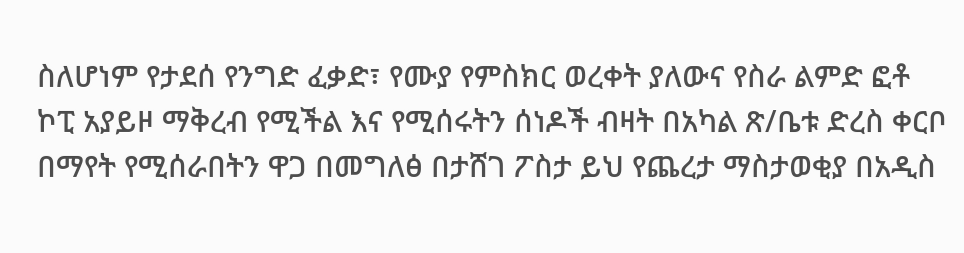ስለሆነም የታደሰ የንግድ ፈቃድ፣ የሙያ የምስክር ወረቀት ያለውና የስራ ልምድ ፎቶ ኮፒ አያይዞ ማቅረብ የሚችል እና የሚሰሩትን ሰነዶች ብዛት በአካል ጽ/ቤቱ ድረስ ቀርቦ በማየት የሚሰራበትን ዋጋ በመግለፅ በታሸገ ፖስታ ይህ የጨረታ ማስታወቂያ በአዲስ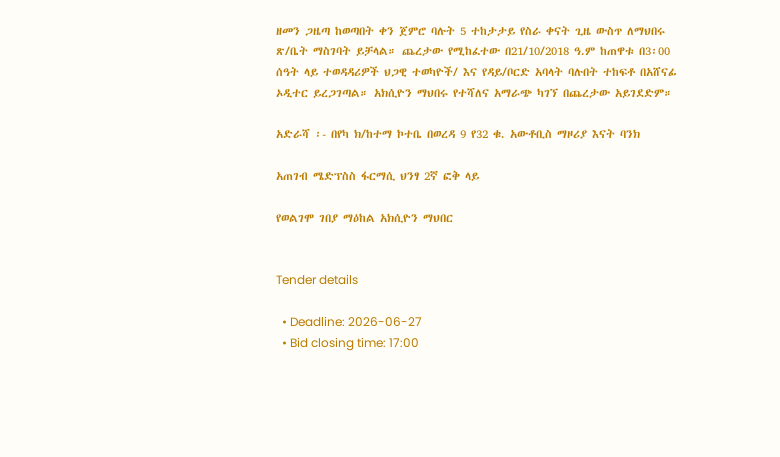ዘመን ጋዜጣ ከወጣበት ቀን ጀምሮ ባሉት 5 ተከታታይ የስራ ቀናት ጊዜ ውስጥ ለማህበሩ ጽ/ቤት ማስገባት ይቻላል። ጨረታው የሚከፈተው በ21/10/2018 ዓ.ም ከጠዋቱ በ3፡00 ሰዓት ላይ ተወዳዳሪዎች ህጋዊ ተወካዮች/ እና የዳይ/ቦርድ አባላት ባሉበት ተከፍቶ በአሸናፊ ኦዲተር ይረጋገጣል። አክሲዮን ማህበሩ የተሻለና አማራጭ ካገኘ በጨረታው አይገደድም።

አድራሻ ፡- በየካ ክ/ከተማ ኮተቤ በወረዳ 9 የ32 ቁ. አውቶቢስ ማዞሪያ እናት ባንክ

አጠገብ ሜድፕስስ ፋርማሲ ህንፃ 2ኛ ፎቅ ላይ

የወልገሞ ገበያ ማዕከል አክሲዮን ማህበር


Tender details

  • Deadline: 2026-06-27
  • Bid closing time: 17:00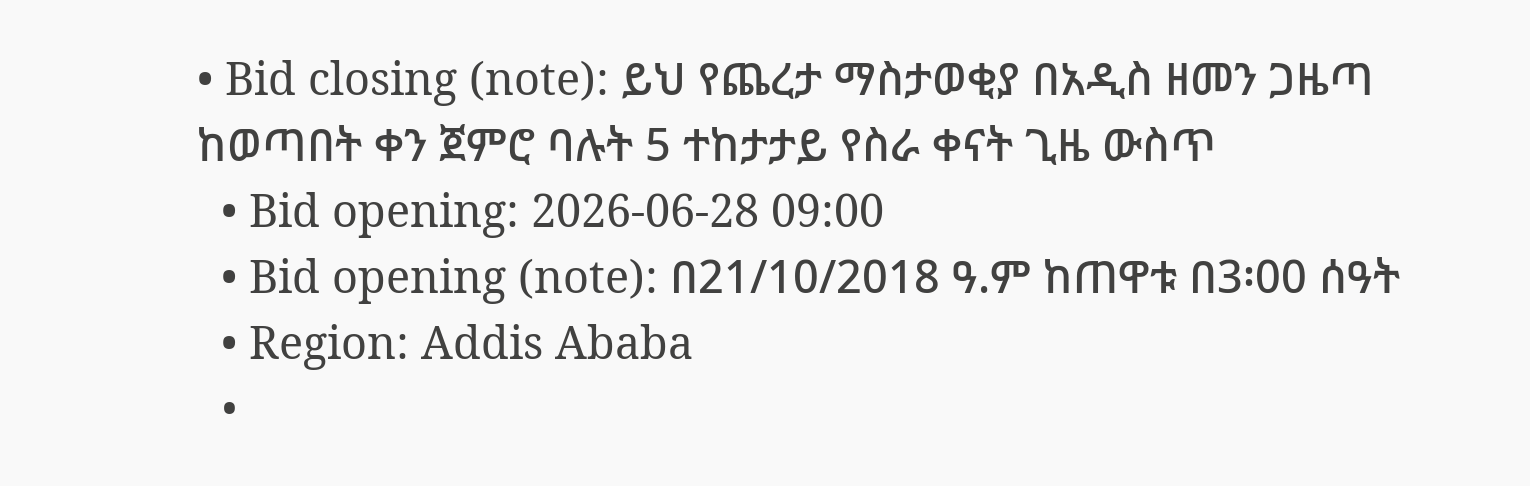• Bid closing (note): ይህ የጨረታ ማስታወቂያ በአዲስ ዘመን ጋዜጣ ከወጣበት ቀን ጀምሮ ባሉት 5 ተከታታይ የስራ ቀናት ጊዜ ውስጥ
  • Bid opening: 2026-06-28 09:00
  • Bid opening (note): በ21/10/2018 ዓ.ም ከጠዋቱ በ3፡00 ሰዓት
  • Region: Addis Ababa
  •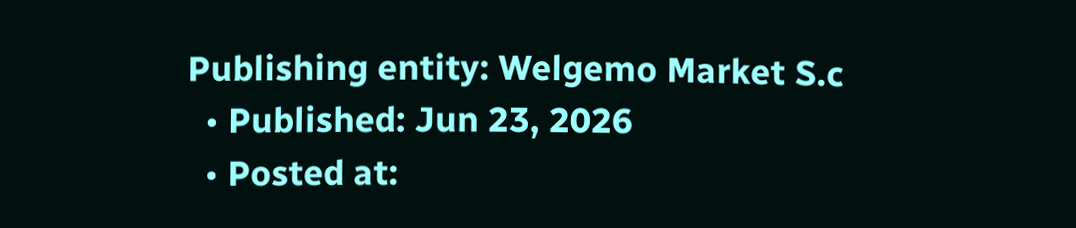Publishing entity: Welgemo Market S.c
  • Published: Jun 23, 2026
  • Posted at: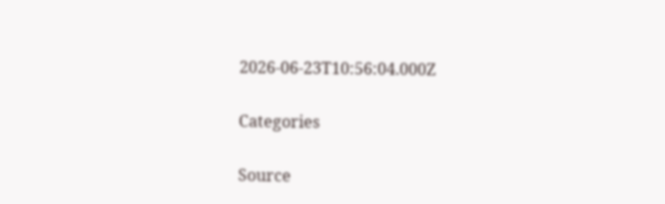2026-06-23T10:56:04.000Z

Categories

Source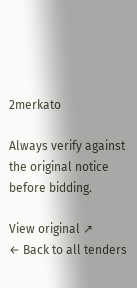2merkato

Always verify against the original notice before bidding.

View original ↗
← Back to all tenders